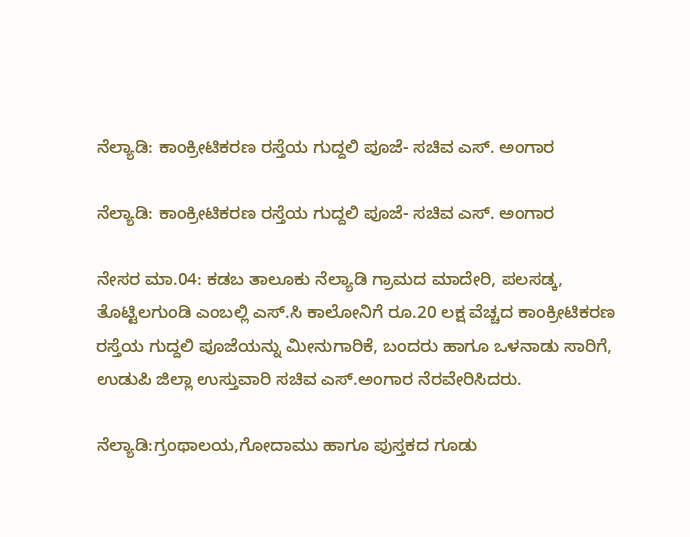ನೆಲ್ಯಾಡಿ: ಕಾಂಕ್ರೀಟಿಕರಣ ರಸ್ತೆಯ ಗುದ್ದಲಿ ಪೂಜೆ- ಸಚಿವ ಎಸ್. ಅಂಗಾರ

ನೆಲ್ಯಾಡಿ: ಕಾಂಕ್ರೀಟಿಕರಣ ರಸ್ತೆಯ ಗುದ್ದಲಿ ಪೂಜೆ- ಸಚಿವ ಎಸ್. ಅಂಗಾರ

ನೇಸರ ಮಾ.04: ಕಡಬ ತಾಲೂಕು ನೆಲ್ಯಾಡಿ ಗ್ರಾಮದ ಮಾದೇರಿ, ಪಲಸಡ್ಕ, ತೊಟ್ಟಿಲಗುಂಡಿ ಎಂಬಲ್ಲಿ ಎಸ್.ಸಿ ಕಾಲೋನಿಗೆ ರೂ.20 ಲಕ್ಷ ವೆಚ್ಚದ ಕಾಂಕ್ರೀಟಿಕರಣ ರಸ್ತೆಯ ಗುದ್ದಲಿ ಪೂಜೆಯನ್ನು ಮೀನುಗಾರಿಕೆ, ಬಂದರು ಹಾಗೂ ಒಳನಾಡು ಸಾರಿಗೆ, ಉಡುಪಿ ಜಿಲ್ಲಾ ಉಸ್ತುವಾರಿ ಸಚಿವ ಎಸ್.ಅಂಗಾರ ನೆರವೇರಿಸಿದರು.

ನೆಲ್ಯಾಡಿ:ಗ್ರಂಥಾಲಯ,ಗೋದಾಮು ಹಾಗೂ ಪುಸ್ತಕದ ಗೂಡು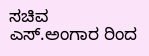ಸಚಿವ ಎಸ್.ಅಂಗಾರ ರಿಂದ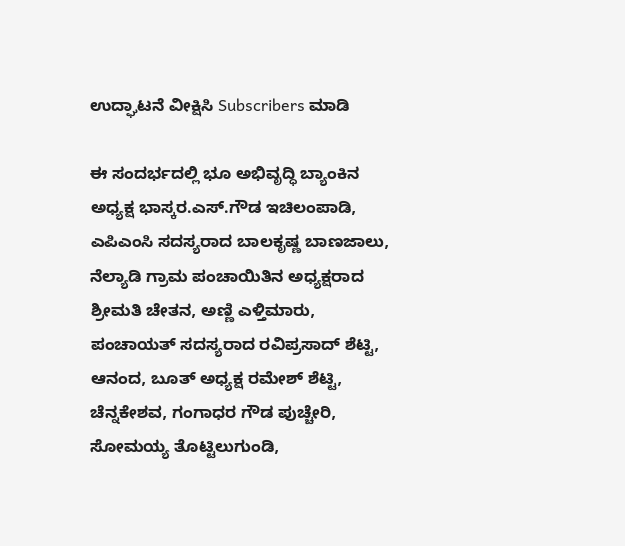ಉದ್ಘಾಟನೆ ವೀಕ್ಷಿಸಿ Subscribers ಮಾಡಿ

ಈ ಸಂದರ್ಭದಲ್ಲಿ ಭೂ ಅಭಿವೃದ್ಧಿ ಬ್ಯಾಂಕಿನ ಅಧ್ಯಕ್ಷ ಭಾಸ್ಕರ.ಎಸ್.ಗೌಡ ಇಚಿಲಂಪಾಡಿ, ಎಪಿಎಂಸಿ ಸದಸ್ಯರಾದ ಬಾಲಕೃಷ್ಣ ಬಾಣಜಾಲು, ನೆಲ್ಯಾಡಿ ಗ್ರಾಮ ಪಂಚಾಯಿತಿನ ಅಧ್ಯಕ್ಷರಾದ ಶ್ರೀಮತಿ ಚೇತನ, ಅಣ್ಣಿ ಎಳ್ತಿಮಾರು, ಪಂಚಾಯತ್ ಸದಸ್ಯರಾದ ರವಿಪ್ರಸಾದ್ ಶೆಟ್ಟಿ, ಆನಂದ, ಬೂತ್ ಅಧ್ಯಕ್ಷ ರಮೇಶ್ ಶೆಟ್ಟಿ, ಚೆನ್ನಕೇಶವ, ಗಂಗಾಧರ ಗೌಡ ಪುಚ್ಚೇರಿ, ಸೋಮಯ್ಯ ತೊಟ್ಟಿಲುಗುಂಡಿ,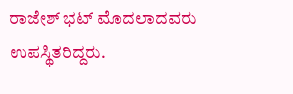ರಾಜೇಶ್ ಭಟ್ ಮೊದಲಾದವರು ಉಪಸ್ಥಿತರಿದ್ದರು.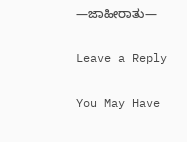—ಜಾಹೀರಾತು—

Leave a Reply

You May Have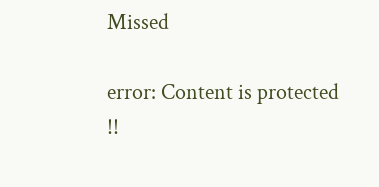Missed

error: Content is protected !!